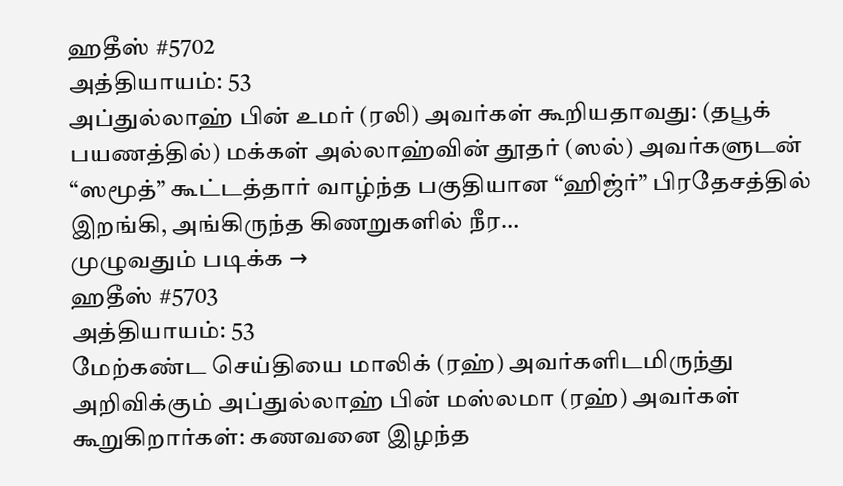ஹதீஸ் #5702
அத்தியாயம்: 53
அப்துல்லாஹ் பின் உமர் (ரலி) அவர்கள் கூறியதாவது: (தபூக் பயணத்தில்) மக்கள் அல்லாஹ்வின் தூதர் (ஸல்) அவர்களுடன் “ஸமூத்” கூட்டத்தார் வாழ்ந்த பகுதியான “ஹிஜ்ர்” பிரதேசத்தில் இறங்கி, அங்கிருந்த கிணறுகளில் நீர…
முழுவதும் படிக்க →
ஹதீஸ் #5703
அத்தியாயம்: 53
மேற்கண்ட செய்தியை மாலிக் (ரஹ்) அவர்களிடமிருந்து அறிவிக்கும் அப்துல்லாஹ் பின் மஸ்லமா (ரஹ்) அவர்கள் கூறுகிறார்கள்: கணவனை இழந்த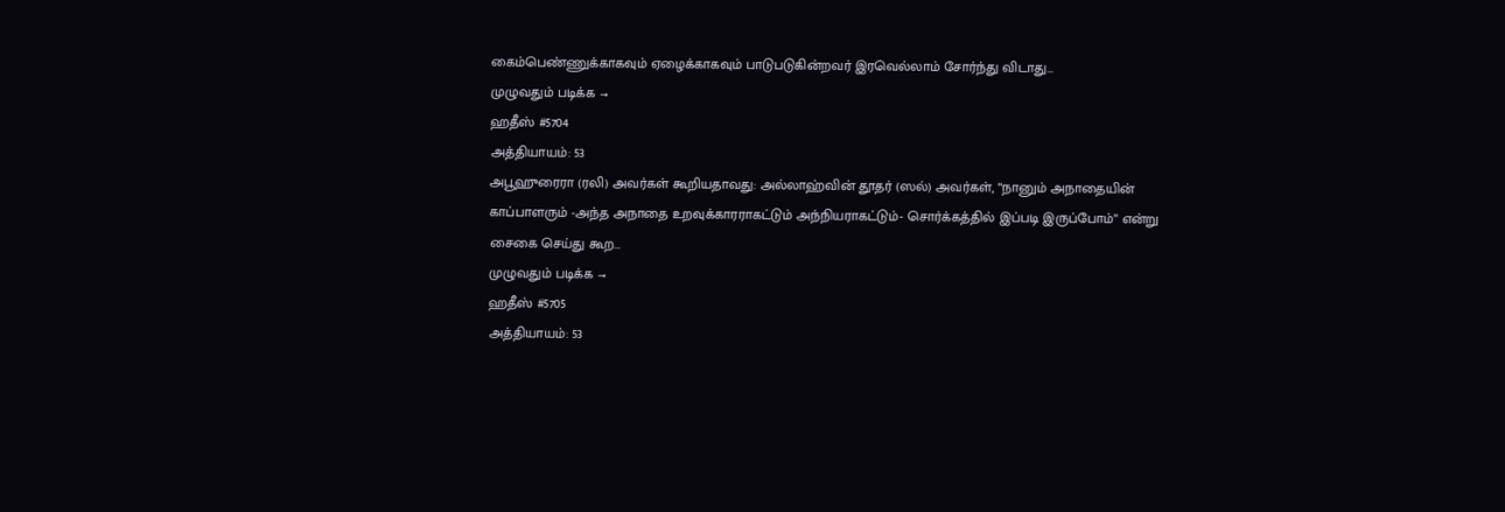கைம்பெண்ணுக்காகவும் ஏழைக்காகவும் பாடுபடுகின்றவர் இரவெல்லாம் சோர்ந்து விடாது…
முழுவதும் படிக்க →
ஹதீஸ் #5704
அத்தியாயம்: 53
அபூஹுரைரா (ரலி) அவர்கள் கூறியதாவது: அல்லாஹ்வின் தூதர் (ஸல்) அவர்கள், “நானும் அநாதையின் காப்பாளரும் -அந்த அநாதை உறவுக்காரராகட்டும் அந்நியராகட்டும்- சொர்க்கத்தில் இப்படி இருப்போம்” என்று சைகை செய்து கூற…
முழுவதும் படிக்க →
ஹதீஸ் #5705
அத்தியாயம்: 53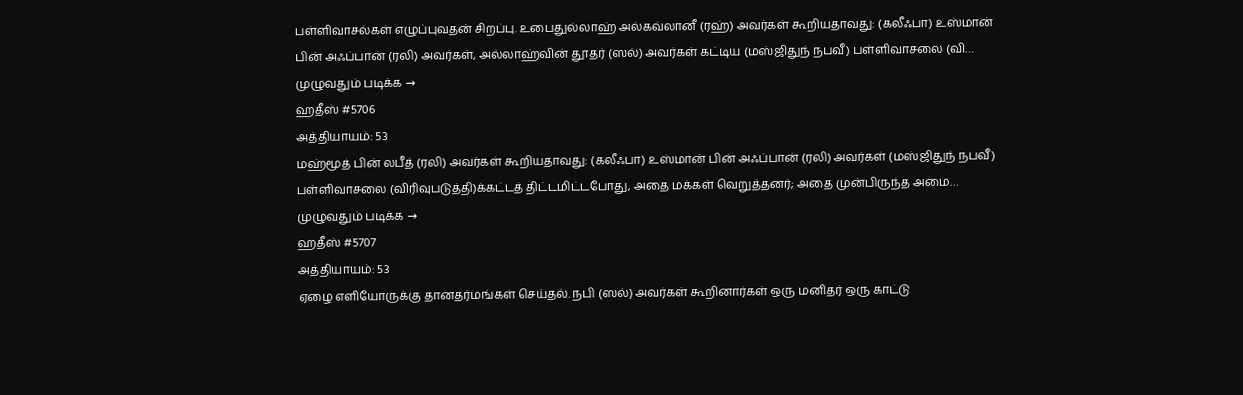பள்ளிவாசல்கள் எழுப்புவதன் சிறப்பு. உபைதுல்லாஹ் அல்கவ்லானீ (ரஹ்) அவர்கள் கூறியதாவது: (கலீஃபா) உஸ்மான் பின் அஃப்பான் (ரலி) அவர்கள், அல்லாஹ்வின் தூதர் (ஸல்) அவர்கள் கட்டிய (மஸ்ஜிதுந் நபவீ) பள்ளிவாசலை (வி…
முழுவதும் படிக்க →
ஹதீஸ் #5706
அத்தியாயம்: 53
மஹ்மூத் பின் லபீத் (ரலி) அவர்கள் கூறியதாவது: (கலீஃபா) உஸ்மான் பின் அஃப்பான் (ரலி) அவர்கள் (மஸ்ஜிதுந் நபவீ) பள்ளிவாசலை (விரிவுபடுத்தி)க்கட்டத் திட்டமிட்டபோது, அதை மக்கள் வெறுத்தனர்; அதை முன்பிருந்த அமை…
முழுவதும் படிக்க →
ஹதீஸ் #5707
அத்தியாயம்: 53
ஏழை எளியோருக்கு தானதர்மங்கள் செய்தல். நபி (ஸல்) அவர்கள் கூறினார்கள் ஒரு மனிதர் ஒரு காட்டு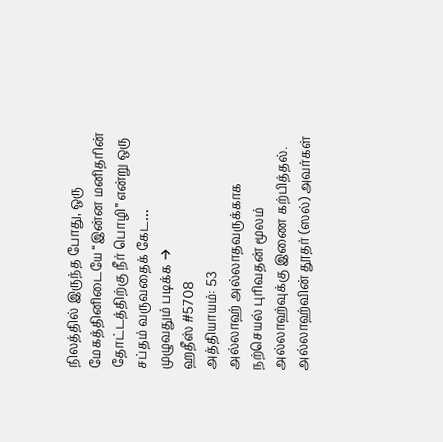நிலத்தில் இருந்த போது, ஒரு மேகத்தினிடையே “இன்ன மனிதரின் தோட்டத்திற்கு நீர் பொழி” என்று ஒரு சப்தம் வருவதைக் கேட…
முழுவதும் படிக்க →
ஹதீஸ் #5708
அத்தியாயம்: 53
அல்லாஹ் அல்லாதவருக்காக நற்செயல் புரிவதன் மூலம் அல்லாஹ்வுக்கு இணை கற்பித்தல். அல்லாஹ்வின் தூதர் (ஸல்) அவர்கள்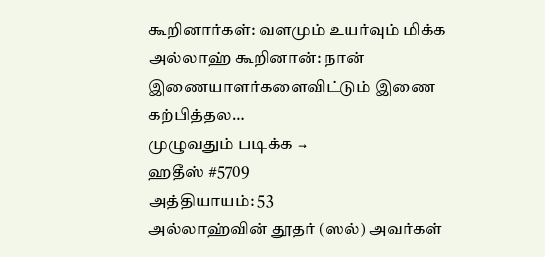கூறினார்கள்: வளமும் உயர்வும் மிக்க அல்லாஹ் கூறினான்: நான் இணையாளர்களைவிட்டும் இணை கற்பித்தல…
முழுவதும் படிக்க →
ஹதீஸ் #5709
அத்தியாயம்: 53
அல்லாஹ்வின் தூதர் (ஸல்) அவர்கள்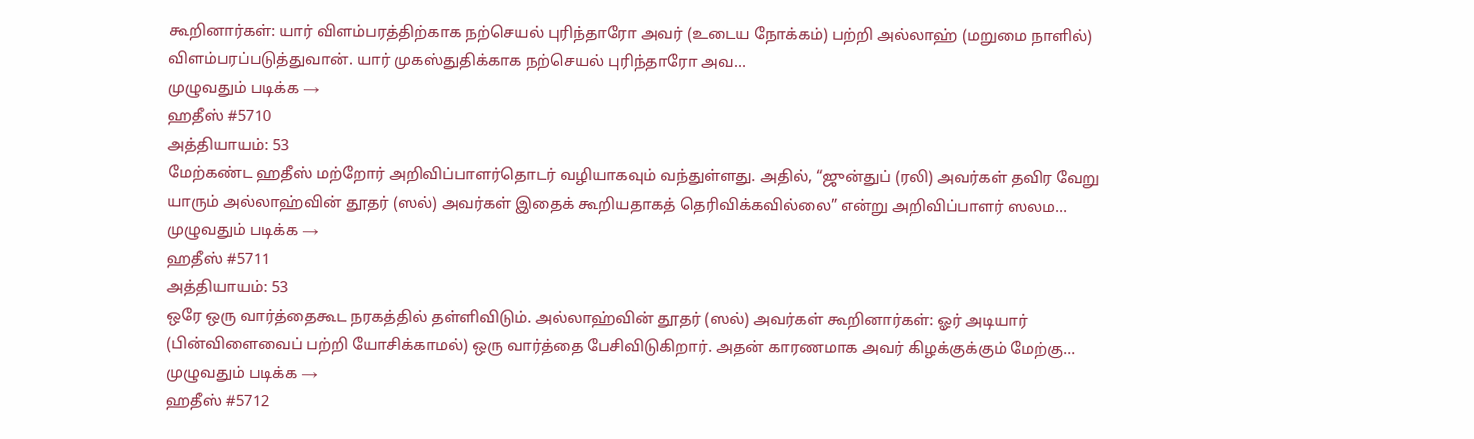கூறினார்கள்: யார் விளம்பரத்திற்காக நற்செயல் புரிந்தாரோ அவர் (உடைய நோக்கம்) பற்றி அல்லாஹ் (மறுமை நாளில்) விளம்பரப்படுத்துவான். யார் முகஸ்துதிக்காக நற்செயல் புரிந்தாரோ அவ…
முழுவதும் படிக்க →
ஹதீஸ் #5710
அத்தியாயம்: 53
மேற்கண்ட ஹதீஸ் மற்றோர் அறிவிப்பாளர்தொடர் வழியாகவும் வந்துள்ளது. அதில், “ஜுன்துப் (ரலி) அவர்கள் தவிர வேறு யாரும் அல்லாஹ்வின் தூதர் (ஸல்) அவர்கள் இதைக் கூறியதாகத் தெரிவிக்கவில்லை” என்று அறிவிப்பாளர் ஸலம…
முழுவதும் படிக்க →
ஹதீஸ் #5711
அத்தியாயம்: 53
ஒரே ஒரு வார்த்தைகூட நரகத்தில் தள்ளிவிடும். அல்லாஹ்வின் தூதர் (ஸல்) அவர்கள் கூறினார்கள்: ஓர் அடியார் (பின்விளைவைப் பற்றி யோசிக்காமல்) ஒரு வார்த்தை பேசிவிடுகிறார். அதன் காரணமாக அவர் கிழக்குக்கும் மேற்கு…
முழுவதும் படிக்க →
ஹதீஸ் #5712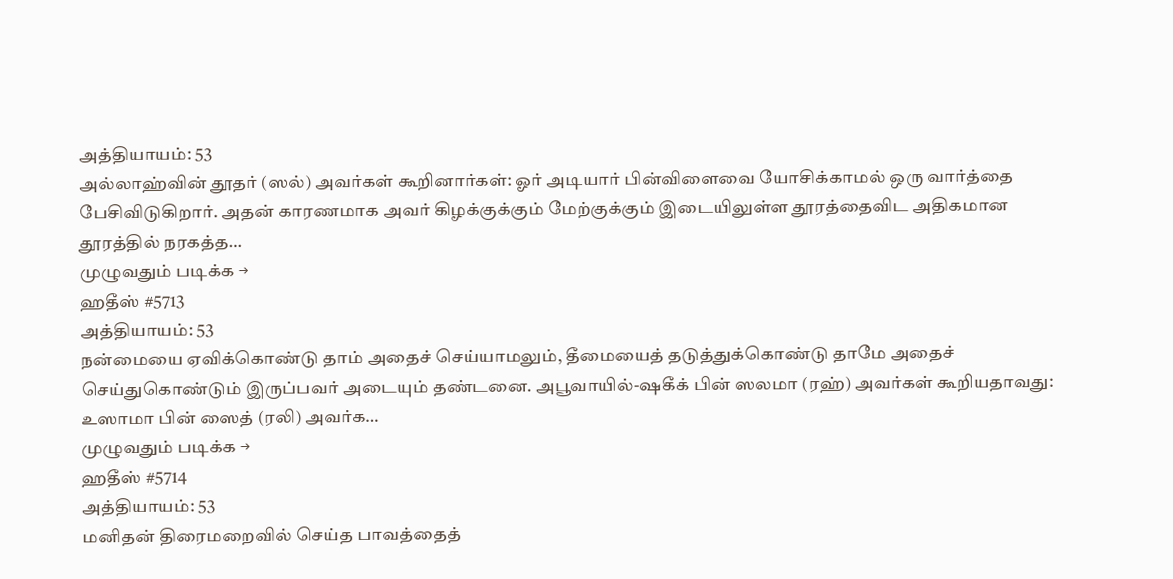அத்தியாயம்: 53
அல்லாஹ்வின் தூதர் (ஸல்) அவர்கள் கூறினார்கள்: ஓர் அடியார் பின்விளைவை யோசிக்காமல் ஒரு வார்த்தை பேசிவிடுகிறார். அதன் காரணமாக அவர் கிழக்குக்கும் மேற்குக்கும் இடையிலுள்ள தூரத்தைவிட அதிகமான தூரத்தில் நரகத்த…
முழுவதும் படிக்க →
ஹதீஸ் #5713
அத்தியாயம்: 53
நன்மையை ஏவிக்கொண்டு தாம் அதைச் செய்யாமலும், தீமையைத் தடுத்துக்கொண்டு தாமே அதைச் செய்துகொண்டும் இருப்பவர் அடையும் தண்டனை. அபூவாயில்-ஷகீக் பின் ஸலமா (ரஹ்) அவர்கள் கூறியதாவது: உஸாமா பின் ஸைத் (ரலி) அவர்க…
முழுவதும் படிக்க →
ஹதீஸ் #5714
அத்தியாயம்: 53
மனிதன் திரைமறைவில் செய்த பாவத்தைத்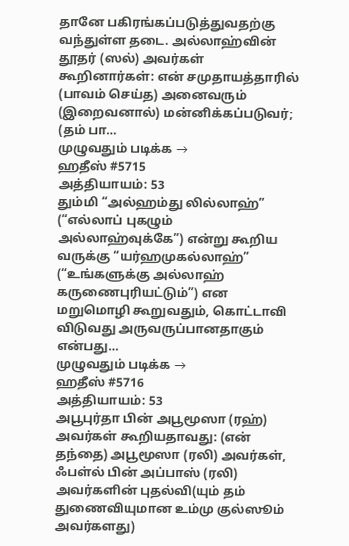தானே பகிரங்கப்படுத்துவதற்கு வந்துள்ள தடை. அல்லாஹ்வின் தூதர் (ஸல்) அவர்கள் கூறினார்கள்: என் சமுதாயத்தாரில் (பாவம் செய்த) அனைவரும் (இறைவனால்) மன்னிக்கப்படுவர்; (தம் பா…
முழுவதும் படிக்க →
ஹதீஸ் #5715
அத்தியாயம்: 53
தும்மி “அல்ஹம்து லில்லாஹ்” (“எல்லாப் புகழும் அல்லாஹ்வுக்கே”) என்று கூறிய வருக்கு “யர்ஹமுகல்லாஹ்” (“உங்களுக்கு அல்லாஹ் கருணைபுரியட்டும்”) என மறுமொழி கூறுவதும், கொட்டாவி விடுவது அருவருப்பானதாகும் என்பது…
முழுவதும் படிக்க →
ஹதீஸ் #5716
அத்தியாயம்: 53
அபூபுர்தா பின் அபூமூஸா (ரஹ்) அவர்கள் கூறியதாவது: (என் தந்தை) அபூமூஸா (ரலி) அவர்கள், ஃபள்ல் பின் அப்பாஸ் (ரலி) அவர்களின் புதல்வி(யும் தம் துணைவியுமான உம்மு குல்ஸூம் அவர்களது)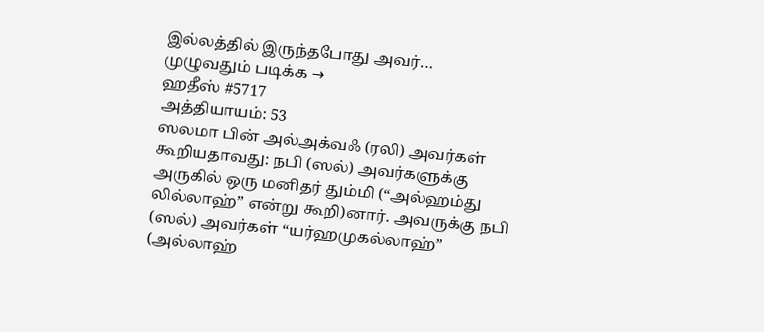இல்லத்தில் இருந்தபோது அவர்…
முழுவதும் படிக்க →
ஹதீஸ் #5717
அத்தியாயம்: 53
ஸலமா பின் அல்அக்வஃ (ரலி) அவர்கள் கூறியதாவது: நபி (ஸல்) அவர்களுக்கு அருகில் ஒரு மனிதர் தும்மி (“அல்ஹம்து லில்லாஹ்” என்று கூறி)னார். அவருக்கு நபி (ஸல்) அவர்கள் “யர்ஹமுகல்லாஹ்” (அல்லாஹ்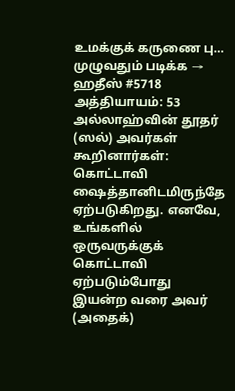உமக்குக் கருணை பு…
முழுவதும் படிக்க →
ஹதீஸ் #5718
அத்தியாயம்: 53
அல்லாஹ்வின் தூதர் (ஸல்) அவர்கள் கூறினார்கள்: கொட்டாவி ஷைத்தானிடமிருந்தே ஏற்படுகிறது. எனவே, உங்களில் ஒருவருக்குக் கொட்டாவி ஏற்படும்போது இயன்ற வரை அவர் (அதைக்)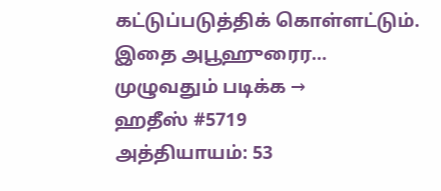கட்டுப்படுத்திக் கொள்ளட்டும். இதை அபூஹுரைர…
முழுவதும் படிக்க →
ஹதீஸ் #5719
அத்தியாயம்: 53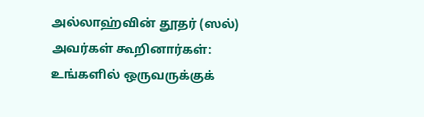அல்லாஹ்வின் தூதர் (ஸல்) அவர்கள் கூறினார்கள்: உங்களில் ஒருவருக்குக்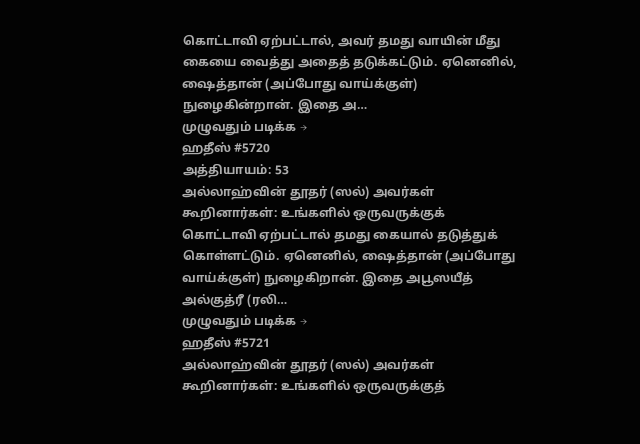கொட்டாவி ஏற்பட்டால், அவர் தமது வாயின் மீது கையை வைத்து அதைத் தடுக்கட்டும். ஏனெனில், ஷைத்தான் (அப்போது வாய்க்குள்) நுழைகின்றான். இதை அ…
முழுவதும் படிக்க →
ஹதீஸ் #5720
அத்தியாயம்: 53
அல்லாஹ்வின் தூதர் (ஸல்) அவர்கள் கூறினார்கள்: உங்களில் ஒருவருக்குக் கொட்டாவி ஏற்பட்டால் தமது கையால் தடுத்துக் கொள்ளட்டும். ஏனெனில், ஷைத்தான் (அப்போது வாய்க்குள்) நுழைகிறான். இதை அபூஸயீத் அல்குத்ரீ (ரலி…
முழுவதும் படிக்க →
ஹதீஸ் #5721
அல்லாஹ்வின் தூதர் (ஸல்) அவர்கள் கூறினார்கள்: உங்களில் ஒருவருக்குத்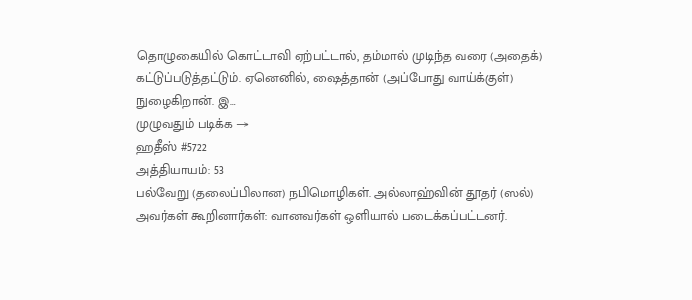தொழுகையில் கொட்டாவி ஏற்பட்டால், தம்மால் முடிந்த வரை (அதைக்) கட்டுப்படுத்தட்டும். ஏனெனில், ஷைத்தான் (அப்போது வாய்க்குள்) நுழைகிறான். இ…
முழுவதும் படிக்க →
ஹதீஸ் #5722
அத்தியாயம்: 53
பல்வேறு (தலைப்பிலான) நபிமொழிகள். அல்லாஹ்வின் தூதர் (ஸல்) அவர்கள் கூறினார்கள்: வானவர்கள் ஒளியால் படைக்கப்பட்டனர்.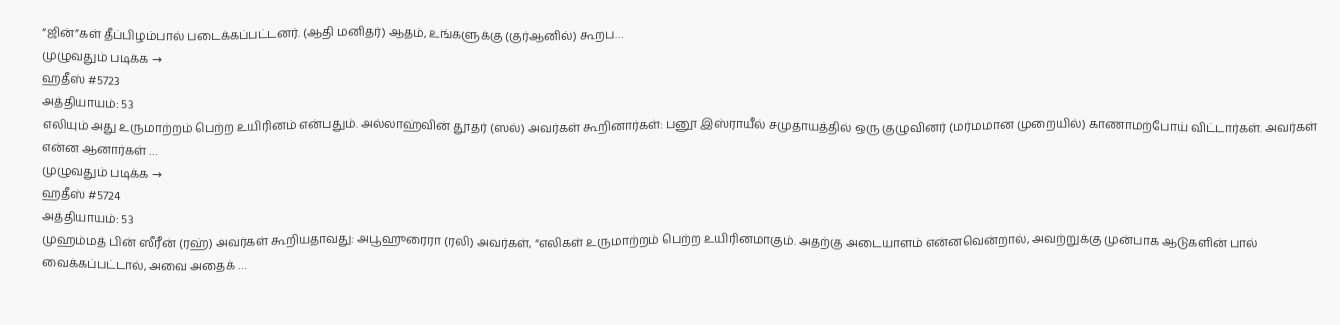“ஜின்”கள் தீப்பிழம்பால் படைக்கப்பட்டனர். (ஆதி மனிதர்) ஆதம், உங்களுக்கு (குர்ஆனில்) கூறப…
முழுவதும் படிக்க →
ஹதீஸ் #5723
அத்தியாயம்: 53
எலியும் அது உருமாற்றம் பெற்ற உயிரினம் என்பதும். அல்லாஹ்வின் தூதர் (ஸல்) அவர்கள் கூறினார்கள்: பனூ இஸ்ராயீல் சமுதாயத்தில் ஒரு குழுவினர் (மர்மமான முறையில்) காணாமற்போய் விட்டார்கள். அவர்கள் என்ன ஆனார்கள் …
முழுவதும் படிக்க →
ஹதீஸ் #5724
அத்தியாயம்: 53
முஹம்மத் பின் ஸீரீன் (ரஹ்) அவர்கள் கூறியதாவது: அபூஹுரைரா (ரலி) அவர்கள், “எலிகள் உருமாற்றம் பெற்ற உயிரினமாகும். அதற்கு அடையாளம் என்னவென்றால், அவற்றுக்கு முன்பாக ஆடுகளின் பால் வைக்கப்பட்டால், அவை அதைக் …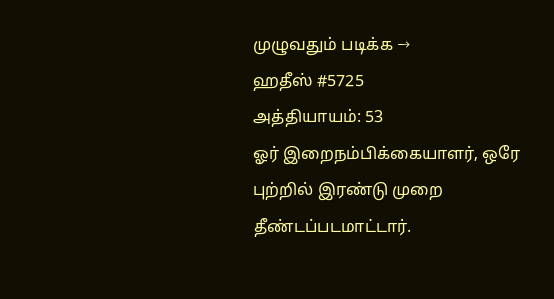முழுவதும் படிக்க →
ஹதீஸ் #5725
அத்தியாயம்: 53
ஓர் இறைநம்பிக்கையாளர், ஒரே புற்றில் இரண்டு முறை தீண்டப்படமாட்டார்.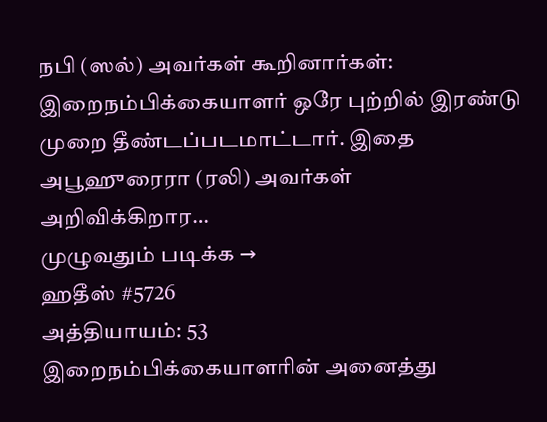நபி (ஸல்) அவர்கள் கூறினார்கள்: இறைநம்பிக்கையாளர் ஒரே புற்றில் இரண்டு முறை தீண்டப்படமாட்டார். இதை அபூஹுரைரா (ரலி) அவர்கள் அறிவிக்கிறார…
முழுவதும் படிக்க →
ஹதீஸ் #5726
அத்தியாயம்: 53
இறைநம்பிக்கையாளரின் அனைத்து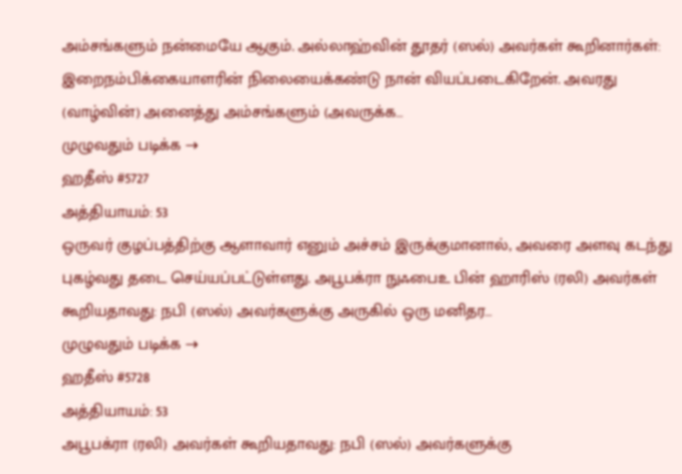அம்சங்களும் நன்மையே ஆகும். அல்லாஹ்வின் தூதர் (ஸல்) அவர்கள் கூறினார்கள்: இறைநம்பிக்கையாளரின் நிலையைக்கண்டு நான் வியப்படைகிறேன். அவரது (வாழ்வின்) அனைத்து அம்சங்களும் (அவருக்க…
முழுவதும் படிக்க →
ஹதீஸ் #5727
அத்தியாயம்: 53
ஒருவர் குழப்பத்திற்கு ஆளாவார் எனும் அச்சம் இருக்குமானால், அவரை அளவு கடந்து புகழ்வது தடை செய்யப்பட்டுள்ளது. அபூபக்ரா நுஃபைஉ பின் ஹாரிஸ் (ரலி) அவர்கள் கூறியதாவது: நபி (ஸல்) அவர்களுக்கு அருகில் ஒரு மனிதர…
முழுவதும் படிக்க →
ஹதீஸ் #5728
அத்தியாயம்: 53
அபூபக்ரா (ரலி) அவர்கள் கூறியதாவது: நபி (ஸல்) அவர்களுக்கு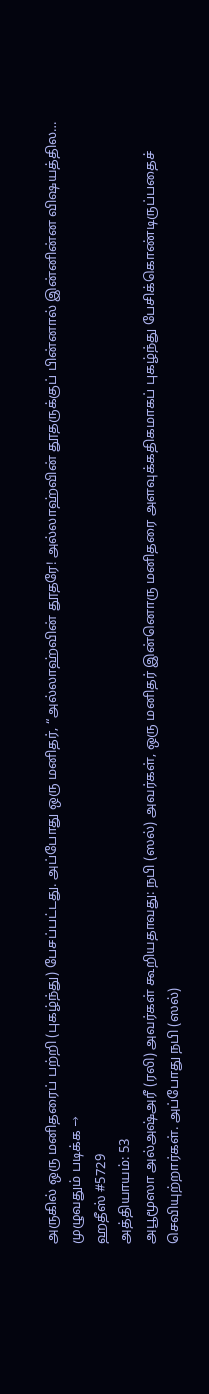அருகில் ஒரு மனிதரைப் பற்றி (புகழ்ந்து) பேசப்பட்டது. அப்போது ஒரு மனிதர், “அல்லாஹ்வின் தூதரே! அல்லாஹ்வின் தூதருக்குப் பின்னால் இன்னின்ன விஷயத்தில…
முழுவதும் படிக்க →
ஹதீஸ் #5729
அத்தியாயம்: 53
அபூமூஸா அல்அஷ்அரீ (ரலி) அவர்கள் கூறியதாவது: நபி (ஸல்) அவர்கள், ஒரு மனிதர் இன்னொரு மனிதரை அளவுக்கதிகமாகப் புகழ்ந்து பேசிக்கொண்டிருப்பதைச் செவியுற்றார்கள். அப்போது நபி (ஸல்)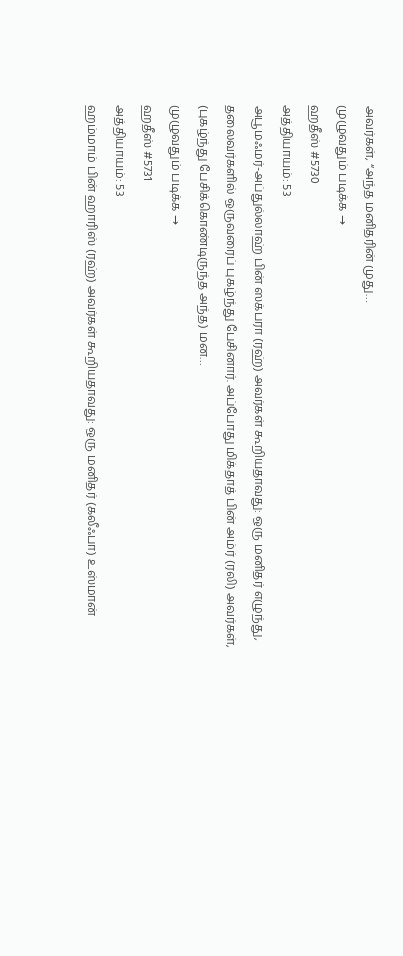அவர்கள், “அந்த மனிதரின் முது…
முழுவதும் படிக்க →
ஹதீஸ் #5730
அத்தியாயம்: 53
அபூமஃமர்-அப்துல்லாஹ் பின் ஸக்பரா (ரஹ்) அவர்கள் கூறியதாவது: ஒரு மனிதர் எழுந்து, தலைவர்களில் ஒருவரைப் புகழ்ந்து பேசினார். அப்போது மிக்தாத் பின் அம்ர் (ரலி) அவர்கள், (புகழ்ந்து பேசிக்கொண்டிருந்த அந்த) மன…
முழுவதும் படிக்க →
ஹதீஸ் #5731
அத்தியாயம்: 53
ஹம்மாம் பின் ஹாரிஸ் (ரஹ்) அவர்கள் கூறியதாவது: ஒரு மனிதர் (கலீஃபா) உஸ்மான்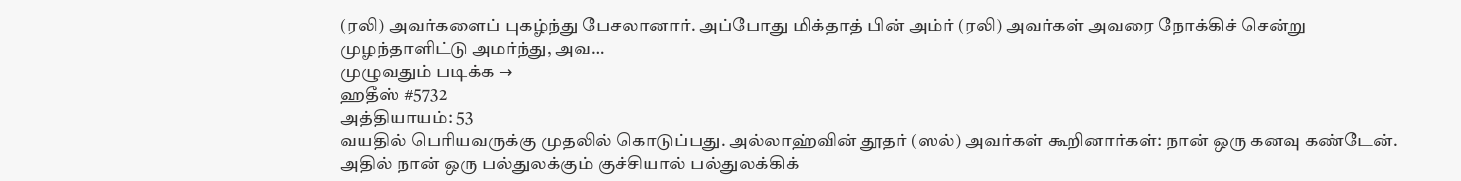(ரலி) அவர்களைப் புகழ்ந்து பேசலானார். அப்போது மிக்தாத் பின் அம்ர் (ரலி) அவர்கள் அவரை நோக்கிச் சென்று முழந்தாளிட்டு அமர்ந்து, அவ…
முழுவதும் படிக்க →
ஹதீஸ் #5732
அத்தியாயம்: 53
வயதில் பெரியவருக்கு முதலில் கொடுப்பது. அல்லாஹ்வின் தூதர் (ஸல்) அவர்கள் கூறினார்கள்: நான் ஒரு கனவு கண்டேன். அதில் நான் ஒரு பல்துலக்கும் குச்சியால் பல்துலக்கிக்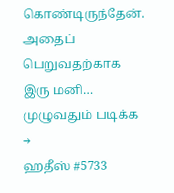கொண்டிருந்தேன். அதைப் பெறுவதற்காக இரு மனி…
முழுவதும் படிக்க →
ஹதீஸ் #5733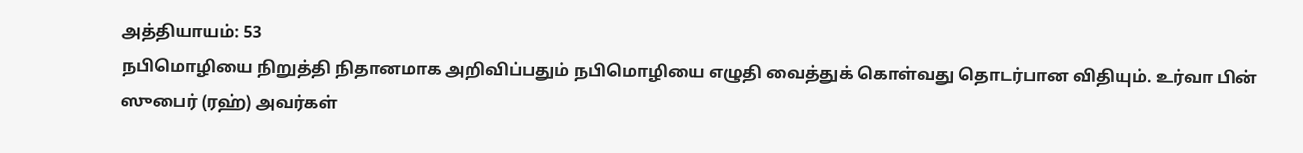அத்தியாயம்: 53
நபிமொழியை நிறுத்தி நிதானமாக அறிவிப்பதும் நபிமொழியை எழுதி வைத்துக் கொள்வது தொடர்பான விதியும். உர்வா பின் ஸுபைர் (ரஹ்) அவர்கள்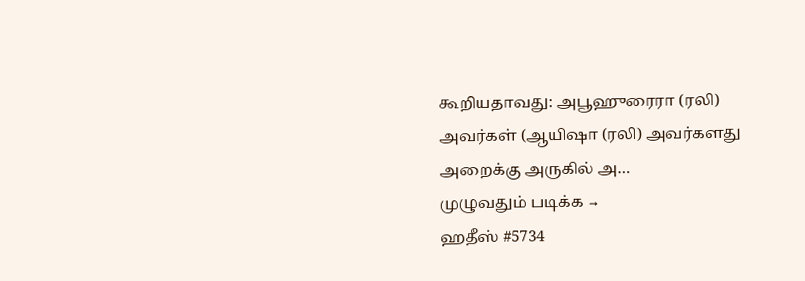கூறியதாவது: அபூஹுரைரா (ரலி) அவர்கள் (ஆயிஷா (ரலி) அவர்களது அறைக்கு அருகில் அ…
முழுவதும் படிக்க →
ஹதீஸ் #5734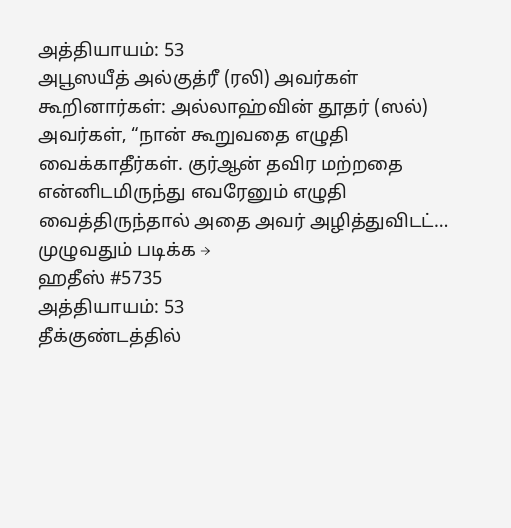அத்தியாயம்: 53
அபூஸயீத் அல்குத்ரீ (ரலி) அவர்கள் கூறினார்கள்: அல்லாஹ்வின் தூதர் (ஸல்) அவர்கள், “நான் கூறுவதை எழுதி வைக்காதீர்கள். குர்ஆன் தவிர மற்றதை என்னிடமிருந்து எவரேனும் எழுதி வைத்திருந்தால் அதை அவர் அழித்துவிடட்…
முழுவதும் படிக்க →
ஹதீஸ் #5735
அத்தியாயம்: 53
தீக்குண்டத்தில்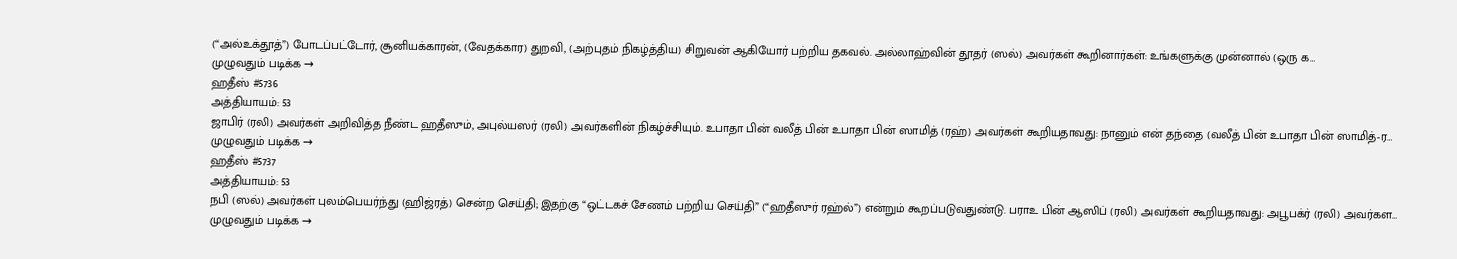(“அல்உக்தூத்”) போடப்பட்டோர், சூனியக்காரன், (வேதக்கார) துறவி, (அற்புதம் நிகழ்த்திய) சிறுவன் ஆகியோர் பற்றிய தகவல். அல்லாஹ்வின் தூதர் (ஸல்) அவர்கள் கூறினார்கள்: உங்களுக்கு முன்னால் (ஒரு க…
முழுவதும் படிக்க →
ஹதீஸ் #5736
அத்தியாயம்: 53
ஜாபிர் (ரலி) அவர்கள் அறிவித்த நீண்ட ஹதீஸும், அபுல்யஸர் (ரலி) அவர்களின் நிகழ்ச்சியும். உபாதா பின் வலீத் பின் உபாதா பின் ஸாமித் (ரஹ்) அவர்கள் கூறியதாவது: நானும் என் தந்தை (வலீத் பின் உபாதா பின் ஸாமித்-ர…
முழுவதும் படிக்க →
ஹதீஸ் #5737
அத்தியாயம்: 53
நபி (ஸல்) அவர்கள் புலம்பெயர்ந்து (ஹிஜ்ரத்) சென்ற செய்தி; இதற்கு “ஒட்டகச் சேணம் பற்றிய செய்தி” (“ஹதீஸுர் ரஹ்ல்”) என்றும் கூறப்படுவதுண்டு. பராஉ பின் ஆஸிப் (ரலி) அவர்கள் கூறியதாவது: அபூபக்ர் (ரலி) அவர்கள…
முழுவதும் படிக்க →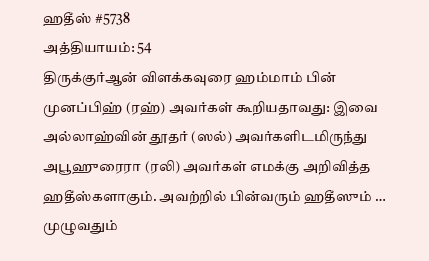ஹதீஸ் #5738
அத்தியாயம்: 54
திருக்குர்ஆன் விளக்கவுரை ஹம்மாம் பின் முனப்பிஹ் (ரஹ்) அவர்கள் கூறியதாவது: இவை அல்லாஹ்வின் தூதர் (ஸல்) அவர்களிடமிருந்து அபூஹுரைரா (ரலி) அவர்கள் எமக்கு அறிவித்த ஹதீஸ்களாகும். அவற்றில் பின்வரும் ஹதீஸும் …
முழுவதும்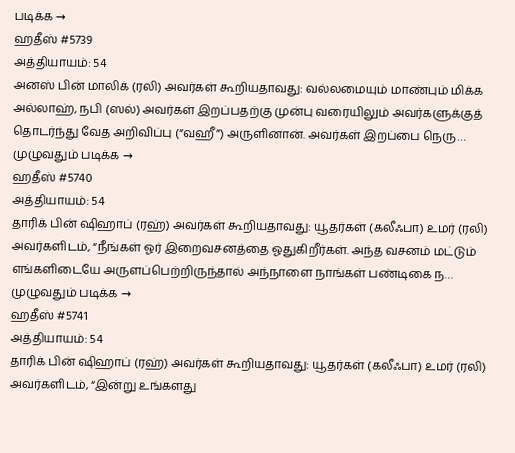படிக்க →
ஹதீஸ் #5739
அத்தியாயம்: 54
அனஸ் பின் மாலிக் (ரலி) அவர்கள் கூறியதாவது: வல்லமையும் மாண்பும் மிக்க அல்லாஹ், நபி (ஸல்) அவர்கள் இறப்பதற்கு முன்பு வரையிலும் அவர்களுக்குத் தொடர்ந்து வேத அறிவிப்பு (“வஹீ”) அருளினான். அவர்கள் இறப்பை நெரு…
முழுவதும் படிக்க →
ஹதீஸ் #5740
அத்தியாயம்: 54
தாரிக் பின் ஷிஹாப் (ரஹ்) அவர்கள் கூறியதாவது: யூதர்கள் (கலீஃபா) உமர் (ரலி) அவர்களிடம், “நீங்கள் ஓர் இறைவசனத்தை ஓதுகிறீர்கள். அந்த வசனம் மட்டும் எங்களிடையே அருளப்பெற்றிருந்தால் அந்நாளை நாங்கள் பண்டிகை ந…
முழுவதும் படிக்க →
ஹதீஸ் #5741
அத்தியாயம்: 54
தாரிக் பின் ஷிஹாப் (ரஹ்) அவர்கள் கூறியதாவது: யூதர்கள் (கலீஃபா) உமர் (ரலி) அவர்களிடம், “இன்று உங்களது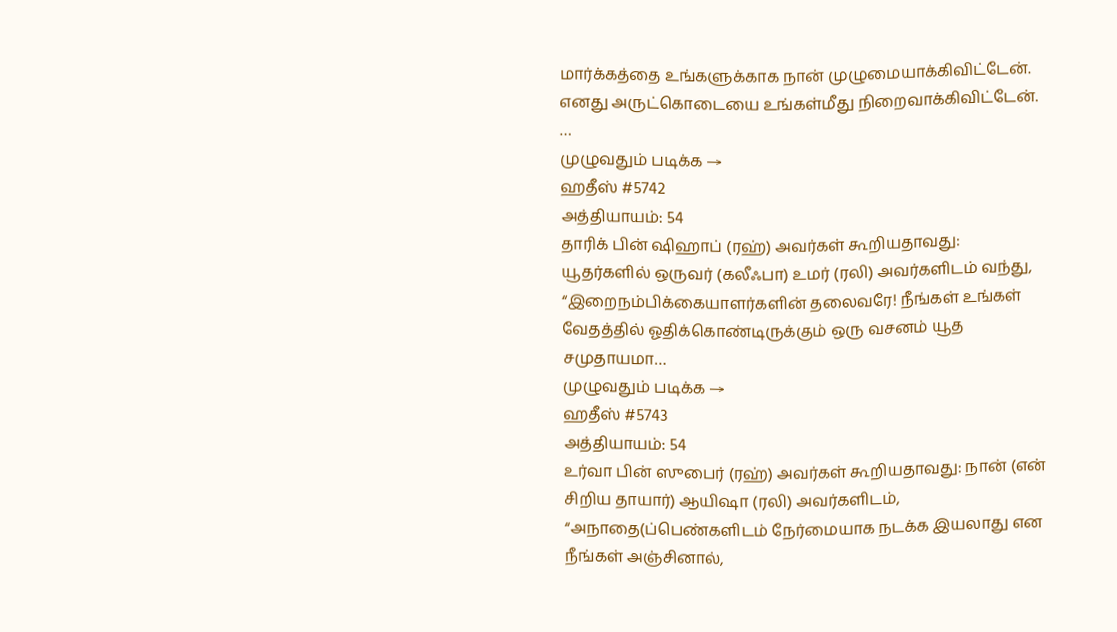மார்க்கத்தை உங்களுக்காக நான் முழுமையாக்கிவிட்டேன். எனது அருட்கொடையை உங்கள்மீது நிறைவாக்கிவிட்டேன். …
முழுவதும் படிக்க →
ஹதீஸ் #5742
அத்தியாயம்: 54
தாரிக் பின் ஷிஹாப் (ரஹ்) அவர்கள் கூறியதாவது: யூதர்களில் ஒருவர் (கலீஃபா) உமர் (ரலி) அவர்களிடம் வந்து, “இறைநம்பிக்கையாளர்களின் தலைவரே! நீங்கள் உங்கள் வேதத்தில் ஓதிக்கொண்டிருக்கும் ஒரு வசனம் யூத சமுதாயமா…
முழுவதும் படிக்க →
ஹதீஸ் #5743
அத்தியாயம்: 54
உர்வா பின் ஸுபைர் (ரஹ்) அவர்கள் கூறியதாவது: நான் (என் சிறிய தாயார்) ஆயிஷா (ரலி) அவர்களிடம், “அநாதை(ப்பெண்களிடம் நேர்மையாக நடக்க இயலாது என நீங்கள் அஞ்சினால்,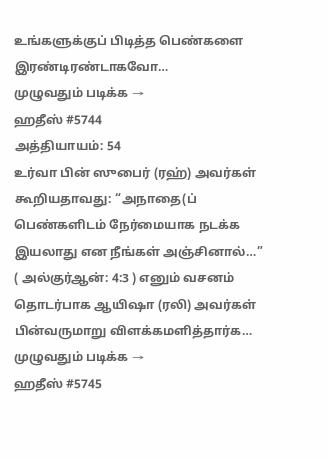உங்களுக்குப் பிடித்த பெண்களை இரண்டிரண்டாகவோ…
முழுவதும் படிக்க →
ஹதீஸ் #5744
அத்தியாயம்: 54
உர்வா பின் ஸுபைர் (ரஹ்) அவர்கள் கூறியதாவது: “அநாதை(ப் பெண்களிடம் நேர்மையாக நடக்க இயலாது என நீங்கள் அஞ்சினால்…” ( அல்குர்ஆன்: 4:3 ) எனும் வசனம் தொடர்பாக ஆயிஷா (ரலி) அவர்கள் பின்வருமாறு விளக்கமளித்தார்க…
முழுவதும் படிக்க →
ஹதீஸ் #5745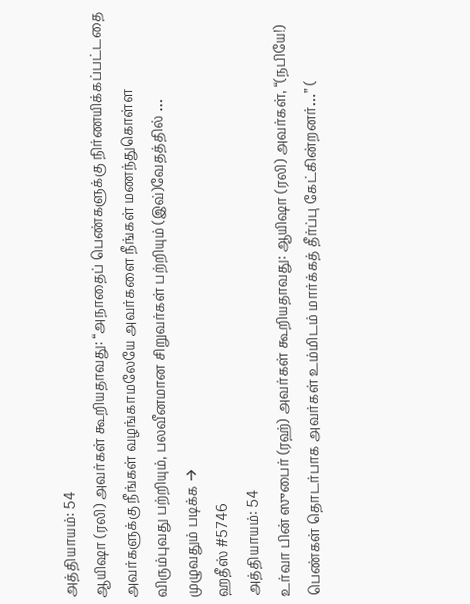அத்தியாயம்: 54
ஆயிஷா (ரலி) அவர்கள் கூறியதாவது: “அநாதைப் பெண்களுக்கு நிர்ணயிக்கப்பட்டதை அவர்களுக்கு நீங்கள் வழங்காமலேயே அவர்களை நீங்கள் மணந்துகொள்ள விரும்புவது பற்றியும், பலவீனமான சிறுவர்கள் பற்றியும் (இவ்)வேதத்தில் …
முழுவதும் படிக்க →
ஹதீஸ் #5746
அத்தியாயம்: 54
உர்வா பின் ஸுபைர் (ரஹ்) அவர்கள் கூறியதாவது: ஆயிஷா (ரலி) அவர்கள், “(நபியே!) பெண்கள் தொடர்பாக அவர்கள் உம்மிடம் மார்க்கத் தீர்ப்பு கேட்கின்றனர்…” (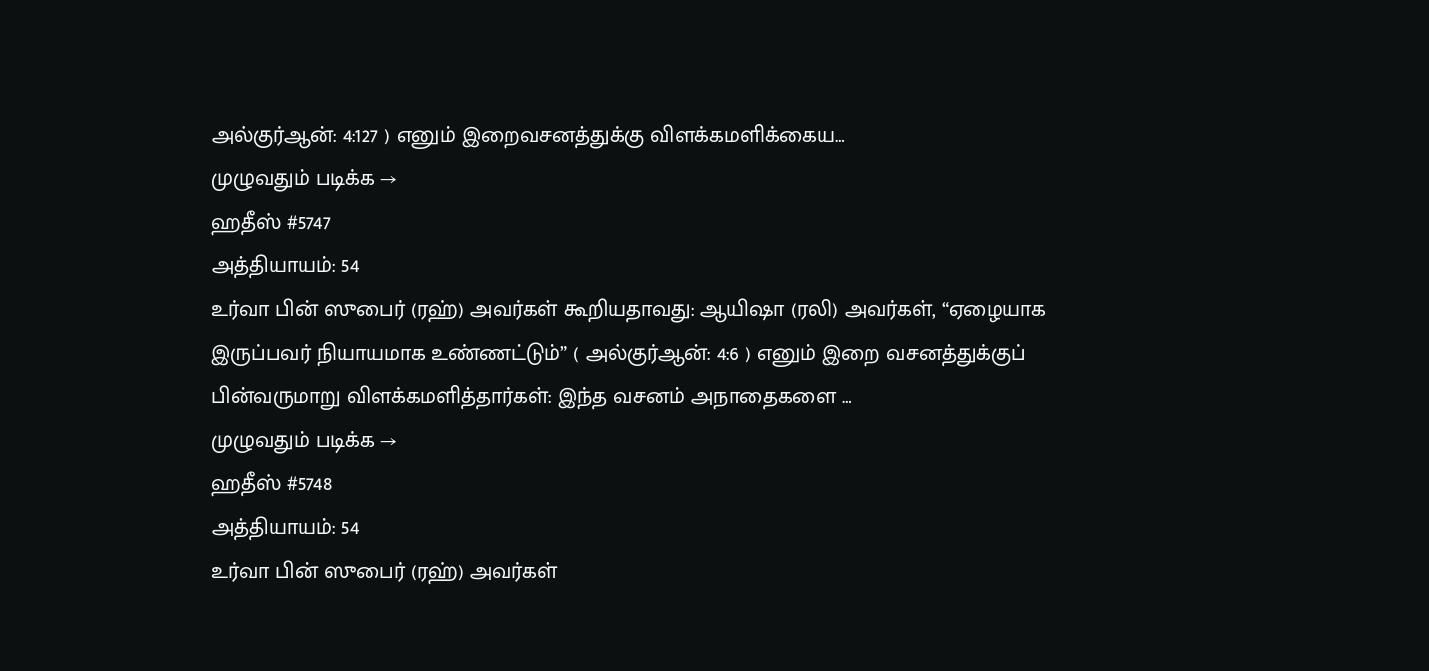அல்குர்ஆன்: 4:127 ) எனும் இறைவசனத்துக்கு விளக்கமளிக்கைய…
முழுவதும் படிக்க →
ஹதீஸ் #5747
அத்தியாயம்: 54
உர்வா பின் ஸுபைர் (ரஹ்) அவர்கள் கூறியதாவது: ஆயிஷா (ரலி) அவர்கள், “ஏழையாக இருப்பவர் நியாயமாக உண்ணட்டும்” ( அல்குர்ஆன்: 4:6 ) எனும் இறை வசனத்துக்குப் பின்வருமாறு விளக்கமளித்தார்கள்: இந்த வசனம் அநாதைகளை …
முழுவதும் படிக்க →
ஹதீஸ் #5748
அத்தியாயம்: 54
உர்வா பின் ஸுபைர் (ரஹ்) அவர்கள்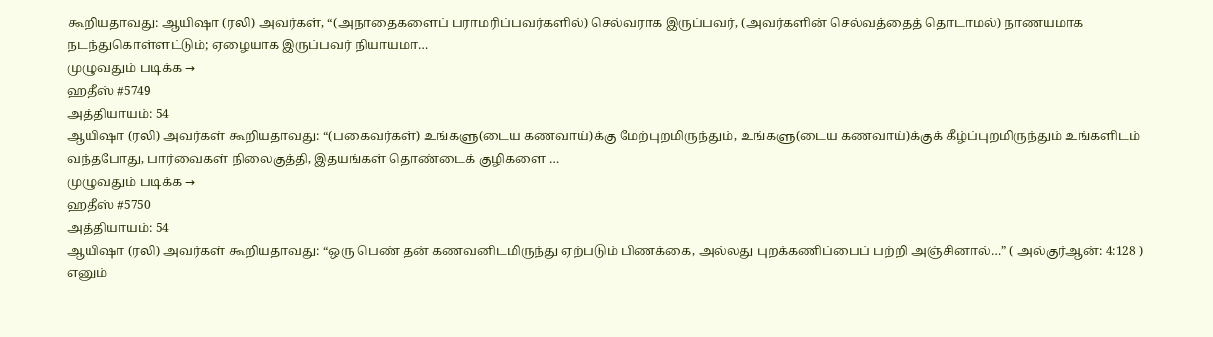கூறியதாவது: ஆயிஷா (ரலி) அவர்கள், “(அநாதைகளைப் பராமரிப்பவர்களில்) செல்வராக இருப்பவர், (அவர்களின் செல்வத்தைத் தொடாமல்) நாணயமாக நடந்துகொள்ளட்டும்; ஏழையாக இருப்பவர் நியாயமா…
முழுவதும் படிக்க →
ஹதீஸ் #5749
அத்தியாயம்: 54
ஆயிஷா (ரலி) அவர்கள் கூறியதாவது: “(பகைவர்கள்) உங்களு(டைய கணவாய்)க்கு மேற்புறமிருந்தும், உங்களு(டைய கணவாய்)க்குக் கீழ்ப்புறமிருந்தும் உங்களிடம் வந்தபோது, பார்வைகள் நிலைகுத்தி, இதயங்கள் தொண்டைக் குழிகளை …
முழுவதும் படிக்க →
ஹதீஸ் #5750
அத்தியாயம்: 54
ஆயிஷா (ரலி) அவர்கள் கூறியதாவது: “ஒரு பெண் தன் கணவனிடமிருந்து ஏற்படும் பிணக்கை, அல்லது புறக்கணிப்பைப் பற்றி அஞ்சினால்…” ( அல்குர்ஆன்: 4:128 ) எனும்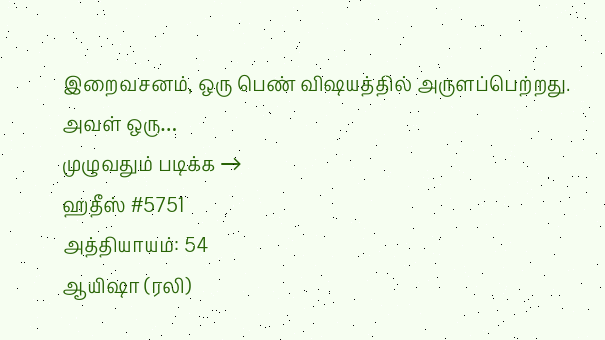இறைவசனம், ஒரு பெண் விஷயத்தில் அருளப்பெற்றது. அவள் ஒரு…
முழுவதும் படிக்க →
ஹதீஸ் #5751
அத்தியாயம்: 54
ஆயிஷா (ரலி)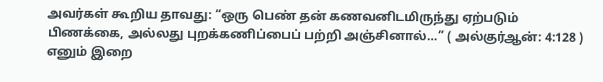அவர்கள் கூறிய தாவது: “ஒரு பெண் தன் கணவனிடமிருந்து ஏற்படும் பிணக்கை, அல்லது புறக்கணிப்பைப் பற்றி அஞ்சினால்…” ( அல்குர்ஆன்: 4:128 ) எனும் இறை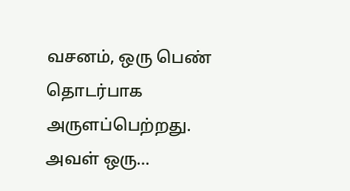வசனம், ஒரு பெண் தொடர்பாக அருளப்பெற்றது. அவள் ஒரு…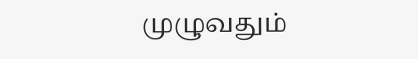முழுவதும்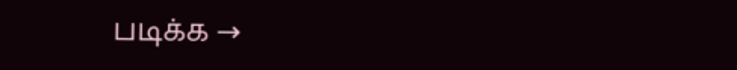படிக்க →